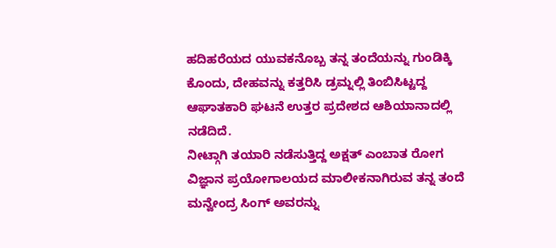ಹದಿಹರೆಯದ ಯುವಕನೊಬ್ಬ ತನ್ನ ತಂದೆಯನ್ನು ಗುಂಡಿಕ್ಕಿ ಕೊಂದು, ದೇಹವನ್ನು ಕತ್ತರಿಸಿ ಡ್ರಮ್ನಲ್ಲಿ ತಿಂಬಿಸಿಟ್ಟದ್ದ ಆಘಾತಕಾರಿ ಘಟನೆ ಉತ್ತರ ಪ್ರದೇಶದ ಆಶಿಯಾನಾದಲ್ಲಿ ನಡೆದಿದೆ.
ನೀಟ್ಗಾಗಿ ತಯಾರಿ ನಡೆಸುತ್ತಿದ್ದ ಅಕ್ಷತ್ ಎಂಬಾತ ರೋಗ ವಿಜ್ಞಾನ ಪ್ರಯೋಗಾಲಯದ ಮಾಲೀಕನಾಗಿರುವ ತನ್ನ ತಂದೆ ಮನ್ವೇಂದ್ರ ಸಿಂಗ್ ಅವರನ್ನು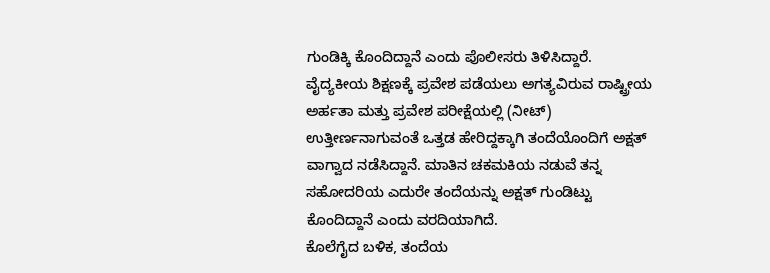ಗುಂಡಿಕ್ಕಿ ಕೊಂದಿದ್ದಾನೆ ಎಂದು ಪೊಲೀಸರು ತಿಳಿಸಿದ್ದಾರೆ.
ವೈದ್ಯಕೀಯ ಶಿಕ್ಷಣಕ್ಕೆ ಪ್ರವೇಶ ಪಡೆಯಲು ಅಗತ್ಯವಿರುವ ರಾಷ್ಟ್ರೀಯ ಅರ್ಹತಾ ಮತ್ತು ಪ್ರವೇಶ ಪರೀಕ್ಷೆಯಲ್ಲಿ (ನೀಟ್) ಉತ್ತೀರ್ಣನಾಗುವಂತೆ ಒತ್ತಡ ಹೇರಿದ್ದಕ್ಕಾಗಿ ತಂದೆಯೊಂದಿಗೆ ಅಕ್ಷತ್ ವಾಗ್ವಾದ ನಡೆಸಿದ್ದಾನೆ. ಮಾತಿನ ಚಕಮಕಿಯ ನಡುವೆ ತನ್ನ ಸಹೋದರಿಯ ಎದುರೇ ತಂದೆಯನ್ನು ಅಕ್ಷತ್ ಗುಂಡಿಟ್ಟು ಕೊಂದಿದ್ದಾನೆ ಎಂದು ವರದಿಯಾಗಿದೆ.
ಕೊಲೆಗೈದ ಬಳಿಕ, ತಂದೆಯ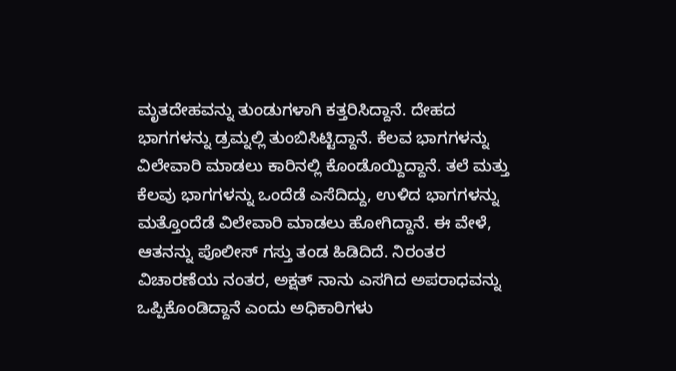ಮೃತದೇಹವನ್ನು ತುಂಡುಗಳಾಗಿ ಕತ್ತರಿಸಿದ್ದಾನೆ. ದೇಹದ ಭಾಗಗಳನ್ನು ಡ್ರಮ್ನಲ್ಲಿ ತುಂಬಿಸಿಟ್ಟಿದ್ದಾನೆ. ಕೆಲವ ಭಾಗಗಳನ್ನು ವಿಲೇವಾರಿ ಮಾಡಲು ಕಾರಿನಲ್ಲಿ ಕೊಂಡೊಯ್ದಿದ್ದಾನೆ. ತಲೆ ಮತ್ತು ಕೆಲವು ಭಾಗಗಳನ್ನು ಒಂದೆಡೆ ಎಸೆದಿದ್ದು, ಉಳಿದ ಭಾಗಗಳನ್ನು ಮತ್ತೊಂದೆಡೆ ವಿಲೇವಾರಿ ಮಾಡಲು ಹೋಗಿದ್ದಾನೆ. ಈ ವೇಳೆ, ಆತನನ್ನು ಪೊಲೀಸ್ ಗಸ್ತು ತಂಡ ಹಿಡಿದಿದೆ. ನಿರಂತರ ವಿಚಾರಣೆಯ ನಂತರ, ಅಕ್ಷತ್ ನಾನು ಎಸಗಿದ ಅಪರಾಧವನ್ನು ಒಪ್ಪಿಕೊಂಡಿದ್ದಾನೆ ಎಂದು ಅಧಿಕಾರಿಗಳು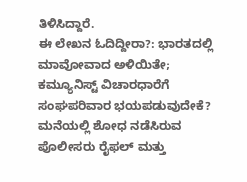ತಿಳಿಸಿದ್ದಾರೆ.
ಈ ಲೇಖನ ಓದಿದ್ದೀರಾ?: ಭಾರತದಲ್ಲಿ ಮಾವೋವಾದ ಅಳಿಯಿತೇ; ಕಮ್ಯೂನಿಸ್ಟ್ ವಿಚಾರಧಾರೆಗೆ ಸಂಘಪರಿವಾರ ಭಯಪಡುವುದೇಕೆ?
ಮನೆಯಲ್ಲಿ ಶೋಧ ನಡೆಸಿರುವ ಪೊಲೀಸರು ರೈಫಲ್ ಮತ್ತು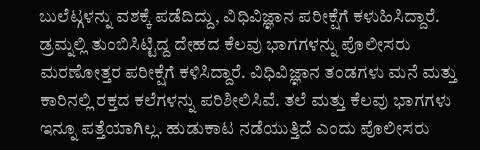ಬುಲೆಟ್ಗಳನ್ನು ವಶಕ್ಕೆ ಪಡೆದಿದ್ದು, ವಿಧಿವಿಜ್ಞಾನ ಪರೀಕ್ಷೆಗೆ ಕಳುಹಿಸಿದ್ದಾರೆ. ಡ್ರಮ್ನಲ್ಲಿ ತುಂಬಿಸಿಟ್ಟಿದ್ದ ದೇಹದ ಕೆಲವು ಭಾಗಗಳನ್ನು ಪೊಲೀಸರು ಮರಣೋತ್ತರ ಪರೀಕ್ಷೆಗೆ ಕಳಿಸಿದ್ದಾರೆ. ವಿಧಿವಿಜ್ಞಾನ ತಂಡಗಳು ಮನೆ ಮತ್ತು ಕಾರಿನಲ್ಲಿ ರಕ್ತದ ಕಲೆಗಳನ್ನು ಪರಿಶೀಲಿಸಿವೆ. ತಲೆ ಮತ್ತು ಕೆಲವು ಭಾಗಗಳು ಇನ್ನೂ ಪತ್ತೆಯಾಗಿಲ್ಲ. ಹುಡುಕಾಟ ನಡೆಯುತ್ತಿದೆ ಎಂದು ಪೊಲೀಸರು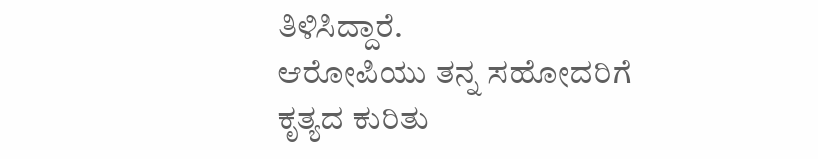ತಿಳಿಸಿದ್ದಾರೆ.
ಆರೋಪಿಯು ತನ್ನ ಸಹೋದರಿಗೆ ಕೃತ್ಯದ ಕುರಿತು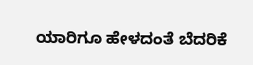ಯಾರಿಗೂ ಹೇಳದಂತೆ ಬೆದರಿಕೆ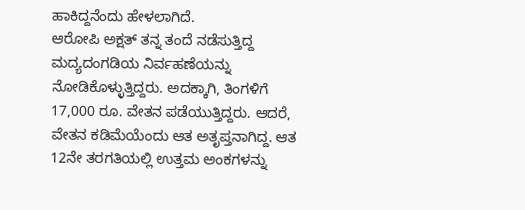ಹಾಕಿದ್ದನೆಂದು ಹೇಳಲಾಗಿದೆ.
ಆರೋಪಿ ಅಕ್ಷತ್ ತನ್ನ ತಂದೆ ನಡೆಸುತ್ತಿದ್ದ ಮದ್ಯದಂಗಡಿಯ ನಿರ್ವಹಣೆಯನ್ನು ನೋಡಿಕೊಳ್ಳುತ್ತಿದ್ದರು. ಅದಕ್ಕಾಗಿ, ತಿಂಗಳಿಗೆ 17,000 ರೂ. ವೇತನ ಪಡೆಯುತ್ತಿದ್ದರು. ಆದರೆ, ವೇತನ ಕಡಿಮೆಯೆಂದು ಆತ ಅತೃಪ್ತನಾಗಿದ್ದ. ಆತ 12ನೇ ತರಗತಿಯಲ್ಲಿ ಉತ್ತಮ ಅಂಕಗಳನ್ನು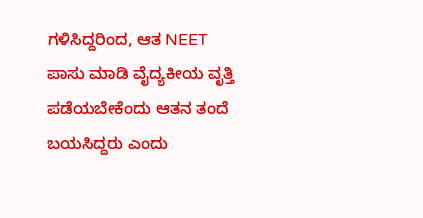ಗಳಿಸಿದ್ದರಿಂದ, ಆತ NEET ಪಾಸು ಮಾಡಿ ವೈದ್ಯಕೀಯ ವೃತ್ತಿ ಪಡೆಯಬೇಕೆಂದು ಆತನ ತಂದೆ ಬಯಸಿದ್ದರು ಎಂದು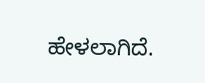ಹೇಳಲಾಗಿದೆ.